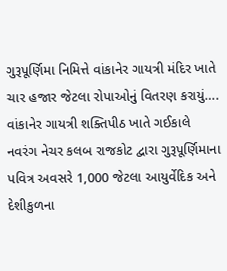ગુરૂપૂર્ણિમા નિમિત્તે વાંકાનેર ગાયત્રી મંદિર ખાતે ચાર હજાર જેટલા રોપાઓનું વિતરણ કરાયું….
વાંકાનેર ગાયત્રી શક્તિપીઠ ખાતે ગઈકાલે નવરંગ નેચર કલબ રાજકોટ દ્વારા ગુરૂપૂર્ણિમાના પવિત્ર અવસરે 1,000 જેટલા આયુર્વેદિક અને દેશીકુળના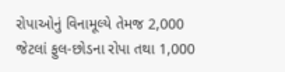રોપાઓનું વિનામૂલ્યે તેમજ 2,000 જેટલાં ફુલ-છોડના રોપા તથા 1,000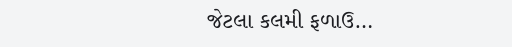જેટલા કલમી ફળાઉ…